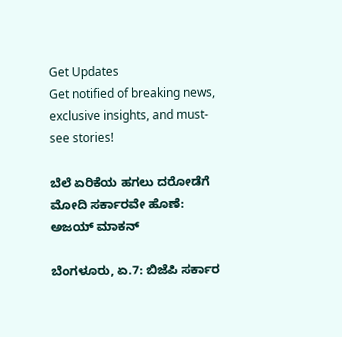Get Updates
Get notified of breaking news, exclusive insights, and must-see stories!

ಬೆಲೆ ಏರಿಕೆಯ ಹಗಲು ದರೋಡೆಗೆ ಮೋದಿ ಸರ್ಕಾರವೇ ಹೊಣೆ: ಅಜಯ್ ಮಾಕನ್

ಬೆಂಗಳೂರು, ಏ.7: ಬಿಜೆಪಿ ಸರ್ಕಾರ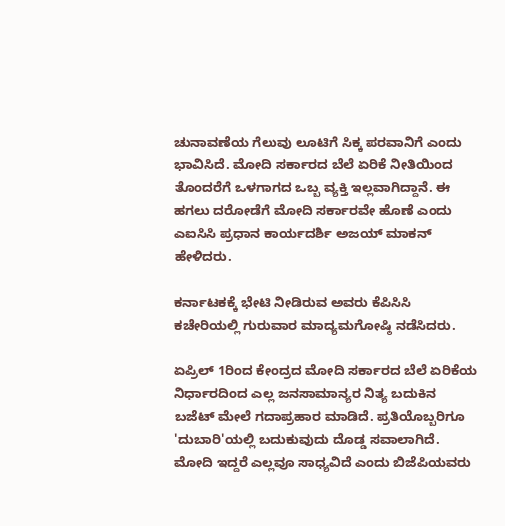ಚುನಾವಣೆಯ ಗೆಲುವು ಲೂಟಿಗೆ ಸಿಕ್ಕ ಪರವಾನಿಗೆ ಎಂದು ಭಾವಿಸಿದೆ. ಮೋದಿ ಸರ್ಕಾರದ ಬೆಲೆ ಏರಿಕೆ ನೀತಿಯಿಂದ ತೊಂದರೆಗೆ ಒಳಗಾಗದ ಒಬ್ಬ ವ್ಯಕ್ತಿ ಇಲ್ಲವಾಗಿದ್ದಾನೆ. ಈ ಹಗಲು ದರೋಡೆಗೆ ಮೋದಿ ಸರ್ಕಾರವೇ ಹೊಣೆ ಎಂದು ಎಐಸಿಸಿ ಪ್ರಧಾನ ಕಾರ್ಯದರ್ಶಿ ಅಜಯ್ ಮಾಕನ್ ಹೇಳಿದರು.

ಕರ್ನಾಟಕಕ್ಕೆ ಭೇಟಿ ನೀಡಿರುವ ಅವರು ಕೆಪಿಸಿಸಿ ಕಚೇರಿಯಲ್ಲಿ ಗುರುವಾರ ಮಾದ್ಯಮಗೋಷ್ಠಿ ನಡೆಸಿದರು.

ಏಪ್ರಿಲ್ 1ರಿಂದ ಕೇಂದ್ರದ ಮೋದಿ ಸರ್ಕಾರದ ಬೆಲೆ ಏರಿಕೆಯ ನಿರ್ಧಾರದಿಂದ ಎಲ್ಲ ಜನಸಾಮಾನ್ಯರ ನಿತ್ಯ ಬದುಕಿನ ಬಜೆಟ್ ಮೇಲೆ ಗದಾಪ್ರಹಾರ ಮಾಡಿದೆ. ಪ್ರತಿಯೊಬ್ಬರಿಗೂ 'ದುಬಾರಿ'ಯಲ್ಲಿ ಬದುಕುವುದು ದೊಡ್ಡ ಸವಾಲಾಗಿದೆ. ಮೋದಿ ಇದ್ದರೆ ಎಲ್ಲವೂ ಸಾಧ್ಯವಿದೆ ಎಂದು ಬಿಜೆಪಿಯವರು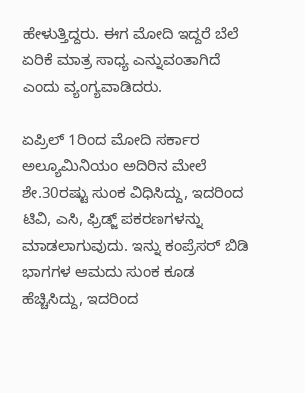ಹೇಳುತ್ತಿದ್ದರು. ಈಗ ಮೋದಿ ಇದ್ದರೆ ಬೆಲೆ ಏರಿಕೆ ಮಾತ್ರ ಸಾಧ್ಯ ಎನ್ನುವಂತಾಗಿದೆ ಎಂದು ವ್ಯಂಗ್ಯವಾಡಿದರು.

ಏಪ್ರಿಲ್ 1ರಿಂದ ಮೋದಿ ಸರ್ಕಾರ ಅಲ್ಯೂಮಿನಿಯಂ ಅದಿರಿನ ಮೇಲೆ ಶೇ.30ರಷ್ಟು ಸುಂಕ ವಿಧಿಸಿದ್ದು, ಇದರಿಂದ ಟಿವಿ, ಎಸಿ, ಫ್ರಿಡ್ಜ್ ಪಕರಣಗಳನ್ನು ಮಾಡಲಾಗುವುದು. ಇನ್ನು ಕಂಪ್ರೆಸರ್ ಬಿಡಿ ಭಾಗಗಳ ಆಮದು ಸುಂಕ ಕೂಡ ಹೆಚ್ಚಿಸಿದ್ದು, ಇದರಿಂದ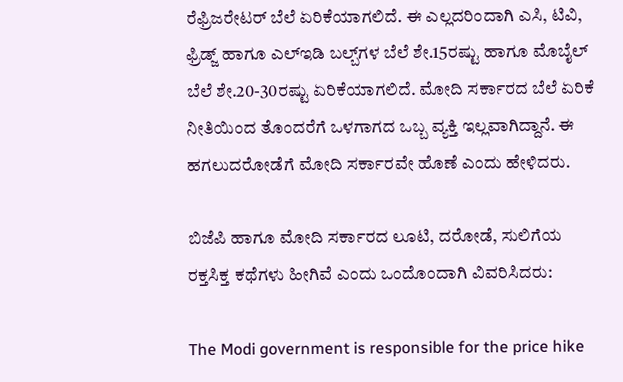ರೆಫ್ರಿಜರೇಟರ್ ಬೆಲೆ ಏರಿಕೆಯಾಗಲಿದೆ. ಈ ಎಲ್ಲದರಿಂದಾಗಿ ಎಸಿ, ಟಿವಿ, ಫ್ರಿಡ್ಜ್ ಹಾಗೂ ಎಲ್ಇಡಿ ಬಲ್ಬ್‌ಗಳ ಬೆಲೆ ಶೇ.15ರಷ್ಟು ಹಾಗೂ ಮೊಬೈಲ್ ಬೆಲೆ ಶೇ.20-30ರಷ್ಟು ಏರಿಕೆಯಾಗಲಿದೆ. ಮೋದಿ ಸರ್ಕಾರದ ಬೆಲೆ ಏರಿಕೆ ನೀತಿಯಿಂದ ತೊಂದರೆಗೆ ಒಳಗಾಗದ ಒಬ್ಬ ವ್ಯಕ್ತಿ ಇಲ್ಲವಾಗಿದ್ದಾನೆ. ಈ ಹಗಲುದರೋಡೆಗೆ ಮೋದಿ ಸರ್ಕಾರವೇ ಹೊಣೆ ಎಂದು ಹೇಳಿದರು.

ಬಿಜೆಪಿ ಹಾಗೂ ಮೋದಿ ಸರ್ಕಾರದ ಲೂಟಿ, ದರೋಡೆ, ಸುಲಿಗೆಯ ರಕ್ತಸಿಕ್ತ ಕಥೆಗಳು ಹೀಗಿವೆ ಎಂದು ಒಂದೊಂದಾಗಿ ವಿವರಿಸಿದರು:

The Modi government is responsible for the price hike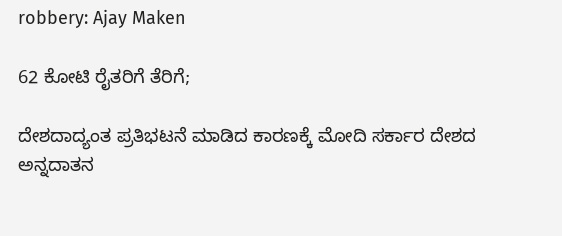robbery: Ajay Maken

62 ಕೋಟಿ ರೈತರಿಗೆ ತೆರಿಗೆ;

ದೇಶದಾದ್ಯಂತ ಪ್ರತಿಭಟನೆ ಮಾಡಿದ ಕಾರಣಕ್ಕೆ ಮೋದಿ ಸರ್ಕಾರ ದೇಶದ ಅನ್ನದಾತನ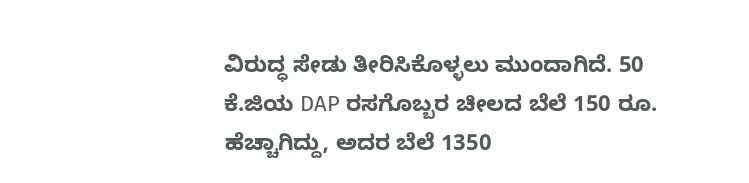ವಿರುದ್ಧ ಸೇಡು ತೀರಿಸಿಕೊಳ್ಳಲು ಮುಂದಾಗಿದೆ. 50 ಕೆ.ಜಿಯ DAP ರಸಗೊಬ್ಬರ ಚೀಲದ ಬೆಲೆ 150 ರೂ. ಹೆಚ್ಚಾಗಿದ್ದು, ಅದರ ಬೆಲೆ 1350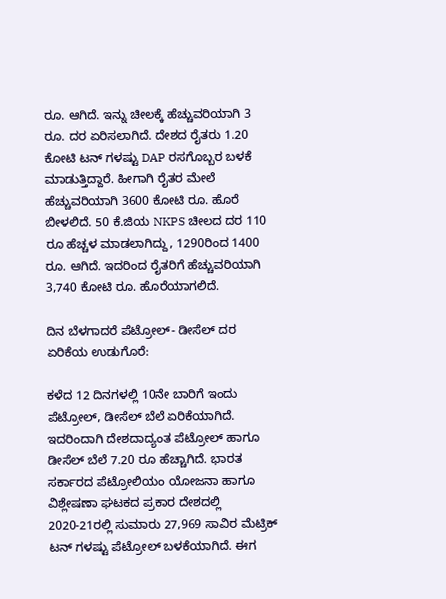ರೂ. ಆಗಿದೆ. ಇನ್ನು ಚೀಲಕ್ಕೆ ಹೆಚ್ಚುವರಿಯಾಗಿ 3 ರೂ. ದರ ಏರಿಸಲಾಗಿದೆ. ದೇಶದ ರೈತರು 1.20 ಕೋಟಿ ಟನ್ ಗಳಷ್ಟು DAP ರಸಗೊಬ್ಬರ ಬಳಕೆ ಮಾಡುತ್ತಿದ್ದಾರೆ. ಹೀಗಾಗಿ ರೈತರ ಮೇಲೆ ಹೆಚ್ಚುವರಿಯಾಗಿ 3600 ಕೋಟಿ ರೂ. ಹೊರೆ ಬೀಳಲಿದೆ. 50 ಕೆ.ಜಿಯ NKPS ಚೀಲದ ದರ 110 ರೂ ಹೆಚ್ಚಳ ಮಾಡಲಾಗಿದ್ದು, 1290ರಿಂದ 1400 ರೂ. ಆಗಿದೆ. ಇದರಿಂದ ರೈತರಿಗೆ ಹೆಚ್ಚುವರಿಯಾಗಿ 3,740 ಕೋಟಿ ರೂ. ಹೊರೆಯಾಗಲಿದೆ.

ದಿನ ಬೆಳಗಾದರೆ ಪೆಟ್ರೋಲ್- ಡೀಸೆಲ್ ದರ ಏರಿಕೆಯ ಉಡುಗೊರೆ:

ಕಳೆದ 12 ದಿನಗಳಲ್ಲಿ 10ನೇ ಬಾರಿಗೆ ಇಂದು ಪೆಟ್ರೋಲ್, ಡೀಸೆಲ್ ಬೆಲೆ ಏರಿಕೆಯಾಗಿದೆ. ಇದರಿಂದಾಗಿ ದೇಶದಾದ್ಯಂತ ಪೆಟ್ರೋಲ್ ಹಾಗೂ ಡೀಸೆಲ್ ಬೆಲೆ 7.20 ರೂ ಹೆಚ್ಚಾಗಿದೆ. ಭಾರತ ಸರ್ಕಾರದ ಪೆಟ್ರೋಲಿಯಂ ಯೋಜನಾ ಹಾಗೂ ವಿಶ್ಲೇಷಣಾ ಘಟಕದ ಪ್ರಕಾರ ದೇಶದಲ್ಲಿ 2020-21ರಲ್ಲಿ ಸುಮಾರು 27,969 ಸಾವಿರ ಮೆಟ್ರಿಕ್ ಟನ್ ಗಳಷ್ಟು ಪೆಟ್ರೋಲ್ ಬಳಕೆಯಾಗಿದೆ. ಈಗ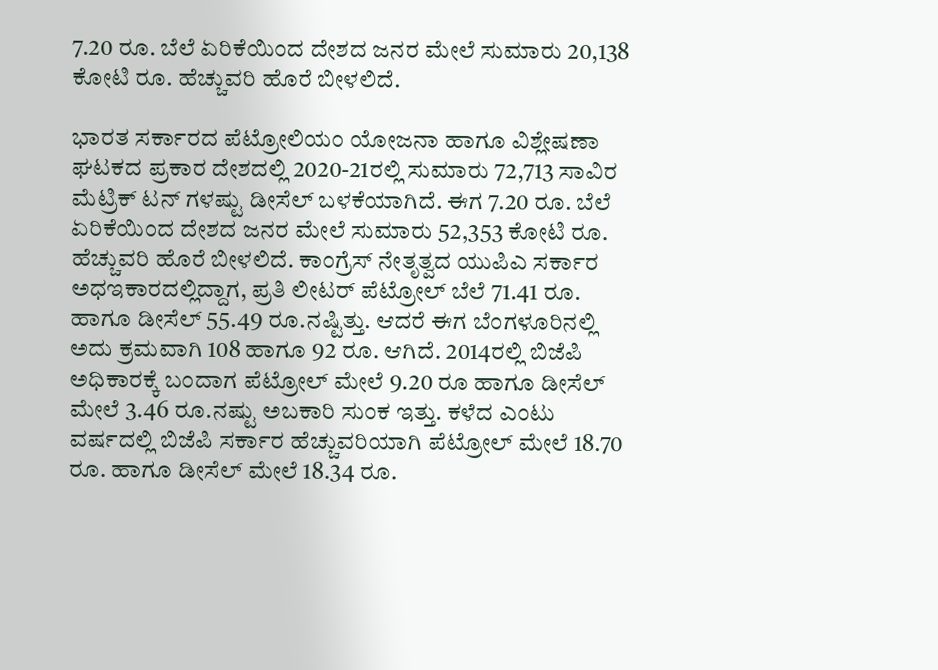7.20 ರೂ. ಬೆಲೆ ಏರಿಕೆಯಿಂದ ದೇಶದ ಜನರ ಮೇಲೆ ಸುಮಾರು 20,138 ಕೋಟಿ ರೂ. ಹೆಚ್ಚುವರಿ ಹೊರೆ ಬೀಳಲಿದೆ.

ಭಾರತ ಸರ್ಕಾರದ ಪೆಟ್ರೋಲಿಯಂ ಯೋಜನಾ ಹಾಗೂ ವಿಶ್ಲೇಷಣಾ ಘಟಕದ ಪ್ರಕಾರ ದೇಶದಲ್ಲಿ 2020-21ರಲ್ಲಿ ಸುಮಾರು 72,713 ಸಾವಿರ ಮೆಟ್ರಿಕ್ ಟನ್ ಗಳಷ್ಟು ಡೀಸೆಲ್ ಬಳಕೆಯಾಗಿದೆ. ಈಗ 7.20 ರೂ. ಬೆಲೆ ಏರಿಕೆಯಿಂದ ದೇಶದ ಜನರ ಮೇಲೆ ಸುಮಾರು 52,353 ಕೋಟಿ ರೂ. ಹೆಚ್ಚುವರಿ ಹೊರೆ ಬೀಳಲಿದೆ. ಕಾಂಗ್ರೆಸ್ ನೇತೃತ್ವದ ಯುಪಿಎ ಸರ್ಕಾರ ಅಧಇಕಾರದಲ್ಲಿದ್ದಾಗ, ಪ್ರತಿ ಲೀಟರ್ ಪೆಟ್ರೋಲ್ ಬೆಲೆ 71.41 ರೂ. ಹಾಗೂ ಡೀಸೆಲ್ 55.49 ರೂ.ನಷ್ಟಿತ್ತು. ಆದರೆ ಈಗ ಬೆಂಗಳೂರಿನಲ್ಲಿ ಅದು ಕ್ರಮವಾಗಿ 108 ಹಾಗೂ 92 ರೂ. ಆಗಿದೆ. 2014ರಲ್ಲಿ ಬಿಜೆಪಿ ಅಧಿಕಾರಕ್ಕೆ ಬಂದಾಗ ಪೆಟ್ರೋಲ್ ಮೇಲೆ 9.20 ರೂ ಹಾಗೂ ಡೀಸೆಲ್ ಮೇಲೆ 3.46 ರೂ.ನಷ್ಟು ಅಬಕಾರಿ ಸುಂಕ ಇತ್ತು. ಕಳೆದ ಎಂಟು ವರ್ಷದಲ್ಲಿ ಬಿಜೆಪಿ ಸರ್ಕಾರ ಹೆಚ್ಚುವರಿಯಾಗಿ ಪೆಟ್ರೋಲ್ ಮೇಲೆ 18.70 ರೂ. ಹಾಗೂ ಡೀಸೆಲ್ ಮೇಲೆ 18.34 ರೂ.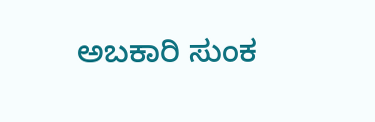ಅಬಕಾರಿ ಸುಂಕ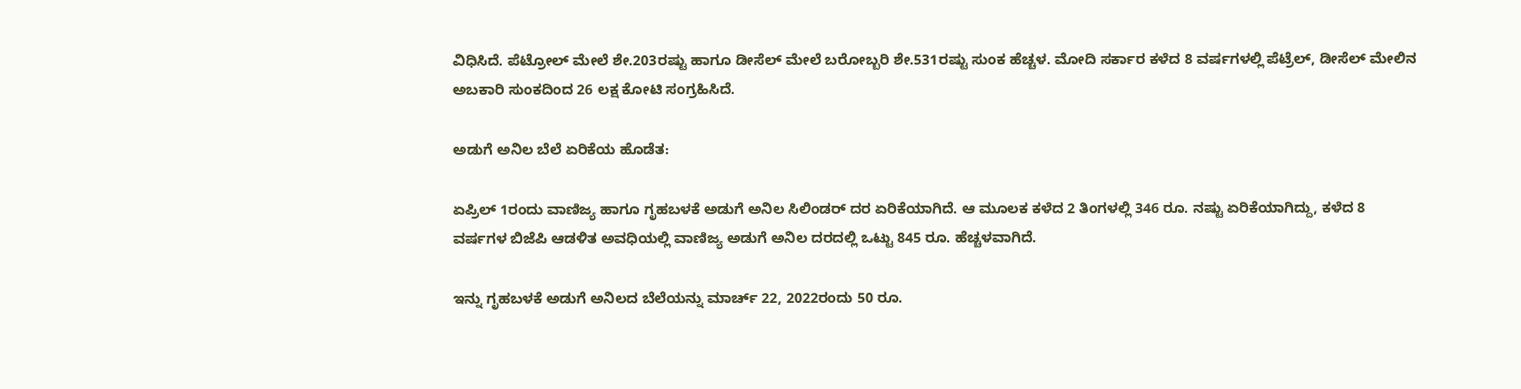ವಿಧಿಸಿದೆ. ಪೆಟ್ರೋಲ್ ಮೇಲೆ ಶೇ.203ರಷ್ಟು ಹಾಗೂ ಡೀಸೆಲ್ ಮೇಲೆ ಬರೋಬ್ಬರಿ ಶೇ.531ರಷ್ಟು ಸುಂಕ ಹೆಚ್ಚಳ. ಮೋದಿ ಸರ್ಕಾರ ಕಳೆದ 8 ವರ್ಷಗಳಲ್ಲಿ ಪೆಟ್ರೆಲ್, ಡೀಸೆಲ್ ಮೇಲಿನ ಅಬಕಾರಿ ಸುಂಕದಿಂದ 26 ಲಕ್ಷ ಕೋಟಿ ಸಂಗ್ರಹಿಸಿದೆ.

ಅಡುಗೆ ಅನಿಲ ಬೆಲೆ ಏರಿಕೆಯ ಹೊಡೆತ:

ಏಪ್ರಿಲ್ 1ರಂದು ವಾಣಿಜ್ಯ ಹಾಗೂ ಗೃಹಬಳಕೆ ಅಡುಗೆ ಅನಿಲ ಸಿಲಿಂಡರ್ ದರ ಏರಿಕೆಯಾಗಿದೆ. ಆ ಮೂಲಕ ಕಳೆದ 2 ತಿಂಗಳಲ್ಲಿ 346 ರೂ. ನಷ್ಟು ಏರಿಕೆಯಾಗಿದ್ದು, ಕಳೆದ 8 ವರ್ಷಗಳ ಬಿಜೆಪಿ ಆಡಳಿತ ಅವಧಿಯಲ್ಲಿ ವಾಣಿಜ್ಯ ಅಡುಗೆ ಅನಿಲ ದರದಲ್ಲಿ ಒಟ್ಟು 845 ರೂ. ಹೆಚ್ಚಳವಾಗಿದೆ.

ಇನ್ನು ಗೃಹಬಳಕೆ ಅಡುಗೆ ಅನಿಲದ ಬೆಲೆಯನ್ನು ಮಾರ್ಚ್ 22, 2022ರಂದು 50 ರೂ.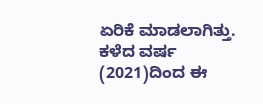ಏರಿಕೆ ಮಾಡಲಾಗಿತ್ತು. ಕಳೆದ ವರ್ಷ (2021)ದಿಂದ ಈ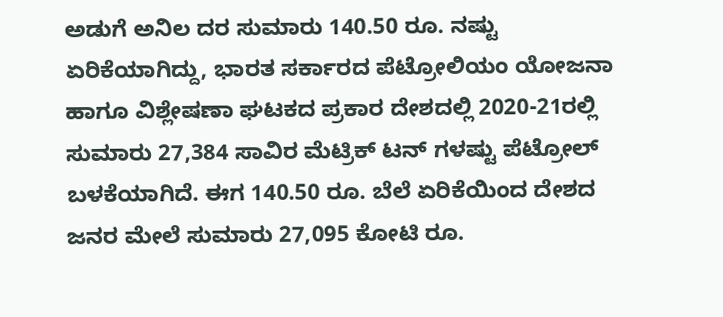ಅಡುಗೆ ಅನಿಲ ದರ ಸುಮಾರು 140.50 ರೂ. ನಷ್ಟು ಏರಿಕೆಯಾಗಿದ್ದು, ಭಾರತ ಸರ್ಕಾರದ ಪೆಟ್ರೋಲಿಯಂ ಯೋಜನಾ ಹಾಗೂ ವಿಶ್ಲೇಷಣಾ ಘಟಕದ ಪ್ರಕಾರ ದೇಶದಲ್ಲಿ 2020-21ರಲ್ಲಿ ಸುಮಾರು 27,384 ಸಾವಿರ ಮೆಟ್ರಿಕ್ ಟನ್ ಗಳಷ್ಟು ಪೆಟ್ರೋಲ್ ಬಳಕೆಯಾಗಿದೆ. ಈಗ 140.50 ರೂ. ಬೆಲೆ ಏರಿಕೆಯಿಂದ ದೇಶದ ಜನರ ಮೇಲೆ ಸುಮಾರು 27,095 ಕೋಟಿ ರೂ.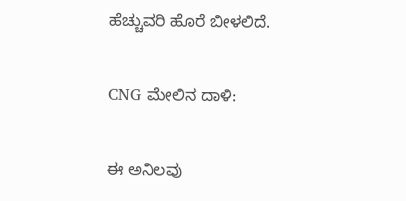ಹೆಚ್ಚುವರಿ ಹೊರೆ ಬೀಳಲಿದೆ.

CNG ಮೇಲಿನ ದಾಳಿ:

ಈ ಅನಿಲವು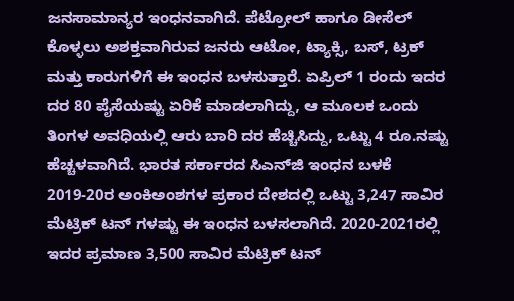ಜನಸಾಮಾನ್ಯರ ಇಂಧನವಾಗಿದೆ. ಪೆಟ್ರೋಲ್ ಹಾಗೂ ಡೀಸೆಲ್ ಕೊಳ್ಳಲು ಅಶಕ್ತವಾಗಿರುವ ಜನರು ಆಟೋ, ಟ್ಯಾಕ್ಸಿ, ಬಸ್, ಟ್ರಕ್ ಮತ್ತು ಕಾರುಗಳಿಗೆ ಈ ಇಂಧನ ಬಳಸುತ್ತಾರೆ. ಏಪ್ರಿಲ್ 1 ರಂದು ಇದರ ದರ 80 ಪೈಸೆಯಷ್ಟು ಏರಿಕೆ ಮಾಡಲಾಗಿದ್ದು, ಆ ಮೂಲಕ ಒಂದು ತಿಂಗಳ ಅವಧಿಯಲ್ಲಿ ಆರು ಬಾರಿ ದರ ಹೆಚ್ಚಿಸಿದ್ದು, ಒಟ್ಟು 4 ರೂ.ನಷ್ಟು ಹೆಚ್ಚಳವಾಗಿದೆ. ಭಾರತ ಸರ್ಕಾರದ ಸಿಎನ್‌ಜಿ ಇಂಧನ ಬಳಕೆ 2019-20ರ ಅಂಕಿಅಂಶಗಳ ಪ್ರಕಾರ ದೇಶದಲ್ಲಿ ಒಟ್ಟು 3,247 ಸಾವಿರ ಮೆಟ್ರಿಕ್ ಟನ್ ಗಳಷ್ಟು ಈ ಇಂಧನ ಬಳಸಲಾಗಿದೆ. 2020-2021ರಲ್ಲಿ ಇದರ ಪ್ರಮಾಣ 3,500 ಸಾವಿರ ಮೆಟ್ರಿಕ್ ಟನ್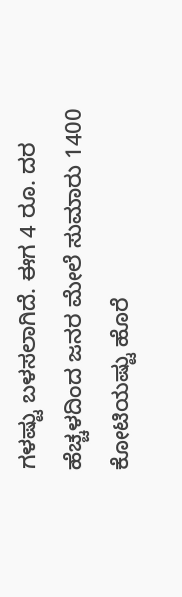ಗಳಷ್ಟು ಬಳಸಲಾಗಿದೆ. ಈಗ 4 ರೂ. ದರ ಹೆಚ್ಚಳದಿಂದ ಜನರ ಮೇಲೆ ಸುಮಾರು 1400 ಕೋಟಿಯಷ್ಟು ಹೊರೆ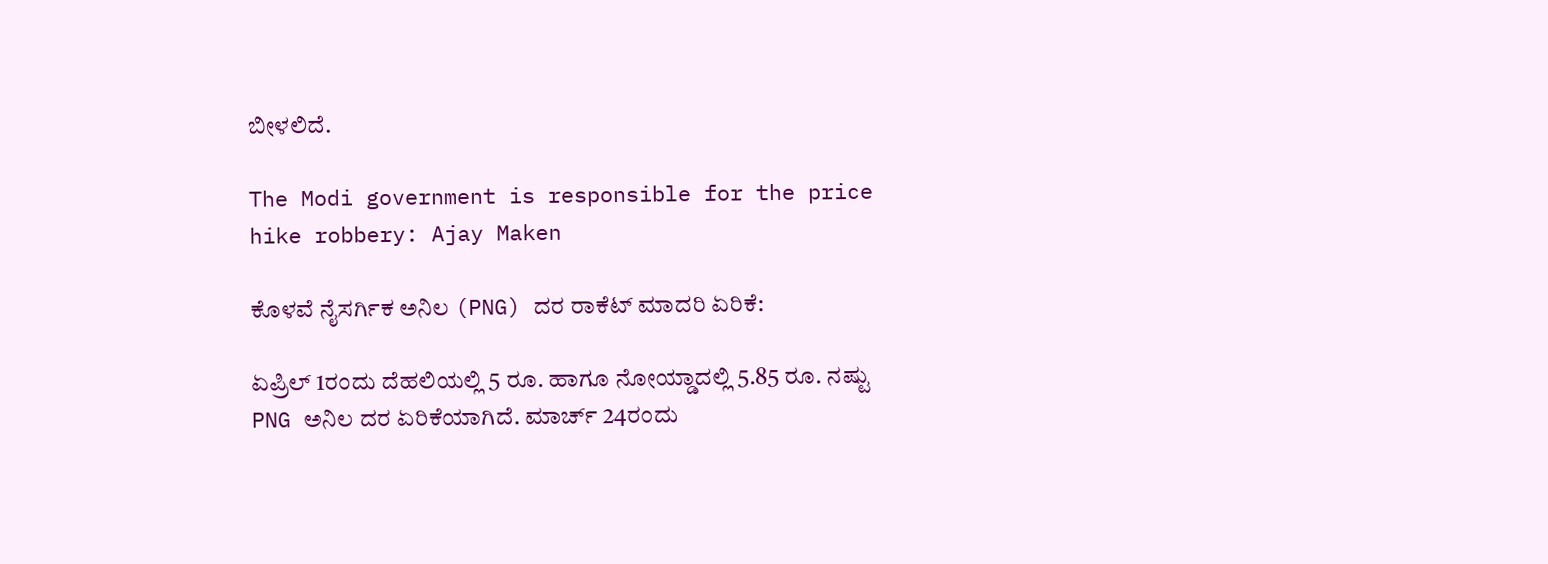ಬೀಳಲಿದೆ.

The Modi government is responsible for the price hike robbery: Ajay Maken

ಕೊಳವೆ ನೈಸರ್ಗಿಕ ಅನಿಲ (PNG) ದರ ರಾಕೆಟ್ ಮಾದರಿ ಏರಿಕೆ:

ಏಪ್ರಿಲ್ 1ರಂದು ದೆಹಲಿಯಲ್ಲಿ 5 ರೂ. ಹಾಗೂ ನೋಯ್ಡಾದಲ್ಲಿ 5.85 ರೂ. ನಷ್ಟು PNG ಅನಿಲ ದರ ಏರಿಕೆಯಾಗಿದೆ. ಮಾರ್ಚ್ 24ರಂದು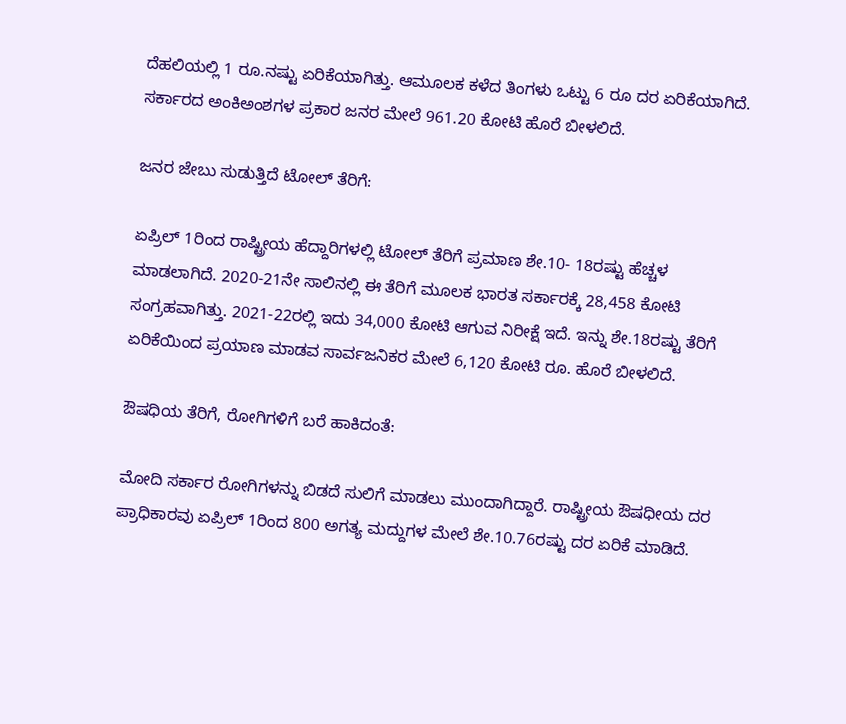ದೆಹಲಿಯಲ್ಲಿ 1 ರೂ.ನಷ್ಟು ಏರಿಕೆಯಾಗಿತ್ತು. ಆಮೂಲಕ ಕಳೆದ ತಿಂಗಳು ಒಟ್ಟು 6 ರೂ ದರ ಏರಿಕೆಯಾಗಿದೆ. ಸರ್ಕಾರದ ಅಂಕಿಅಂಶಗಳ ಪ್ರಕಾರ ಜನರ ಮೇಲೆ 961.20 ಕೋಟಿ ಹೊರೆ ಬೀಳಲಿದೆ.

ಜನರ ಜೇಬು ಸುಡುತ್ತಿದೆ ಟೋಲ್ ತೆರಿಗೆ:

ಏಪ್ರಿಲ್ 1ರಿಂದ ರಾಷ್ಟ್ರೀಯ ಹೆದ್ದಾರಿಗಳಲ್ಲಿ ಟೋಲ್ ತೆರಿಗೆ ಪ್ರಮಾಣ ಶೇ.10- 18ರಷ್ಟು ಹೆಚ್ಚಳ ಮಾಡಲಾಗಿದೆ. 2020-21ನೇ ಸಾಲಿನಲ್ಲಿ ಈ ತೆರಿಗೆ ಮೂಲಕ ಭಾರತ ಸರ್ಕಾರಕ್ಕೆ 28,458 ಕೋಟಿ ಸಂಗ್ರಹವಾಗಿತ್ತು. 2021-22ರಲ್ಲಿ ಇದು 34,000 ಕೋಟಿ ಆಗುವ ನಿರೀಕ್ಷೆ ಇದೆ. ಇನ್ನು ಶೇ.18ರಷ್ಟು ತೆರಿಗೆ ಏರಿಕೆಯಿಂದ ಪ್ರಯಾಣ ಮಾಡವ ಸಾರ್ವಜನಿಕರ ಮೇಲೆ 6,120 ಕೋಟಿ ರೂ. ಹೊರೆ ಬೀಳಲಿದೆ.

ಔಷಧಿಯ ತೆರಿಗೆ, ರೋಗಿಗಳಿಗೆ ಬರೆ ಹಾಕಿದಂತೆ:

ಮೋದಿ ಸರ್ಕಾರ ರೋಗಿಗಳನ್ನು ಬಿಡದೆ ಸುಲಿಗೆ ಮಾಡಲು ಮುಂದಾಗಿದ್ದಾರೆ. ರಾಷ್ಟ್ರೀಯ ಔಷಧೀಯ ದರ ಪ್ರಾಧಿಕಾರವು ಏಪ್ರಿಲ್ 1ರಿಂದ 800 ಅಗತ್ಯ ಮದ್ದುಗಳ ಮೇಲೆ ಶೇ.10.76ರಷ್ಟು ದರ ಏರಿಕೆ ಮಾಡಿದೆ.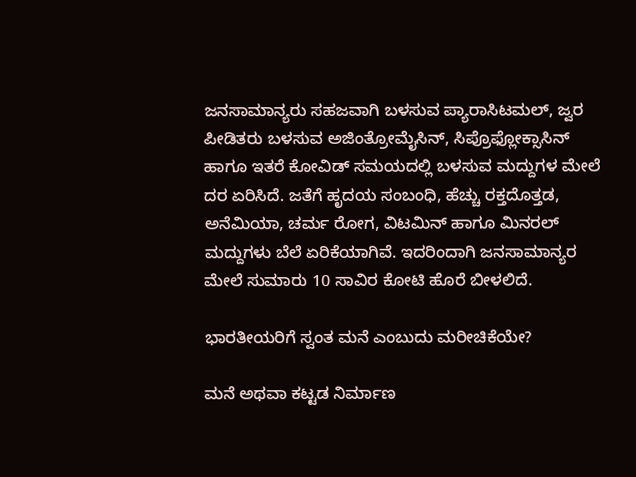ಜನಸಾಮಾನ್ಯರು ಸಹಜವಾಗಿ ಬಳಸುವ ಪ್ಯಾರಾಸಿಟಮಲ್, ಜ್ವರ ಪೀಡಿತರು ಬಳಸುವ ಅಜಿಂತ್ರೋಮೈಸಿನ್, ಸಿಪ್ರೊಫ್ಲೋಕ್ಸಾಸಿನ್ ಹಾಗೂ ಇತರೆ ಕೋವಿಡ್ ಸಮಯದಲ್ಲಿ ಬಳಸುವ ಮದ್ದುಗಳ ಮೇಲೆ ದರ ಏರಿಸಿದೆ. ಜತೆಗೆ ಹೃದಯ ಸಂಬಂಧಿ, ಹೆಚ್ಚು ರಕ್ತದೊತ್ತಡ, ಅನೆಮಿಯಾ, ಚರ್ಮ ರೋಗ, ವಿಟಮಿನ್ ಹಾಗೂ ಮಿನರಲ್ ಮದ್ದುಗಳು ಬೆಲೆ ಏರಿಕೆಯಾಗಿವೆ. ಇದರಿಂದಾಗಿ ಜನಸಾಮಾನ್ಯರ ಮೇಲೆ ಸುಮಾರು 10 ಸಾವಿರ ಕೋಟಿ ಹೊರೆ ಬೀಳಲಿದೆ.

ಭಾರತೀಯರಿಗೆ ಸ್ವಂತ ಮನೆ ಎಂಬುದು ಮರೀಚಿಕೆಯೇ?

ಮನೆ ಅಥವಾ ಕಟ್ಟಡ ನಿರ್ಮಾಣ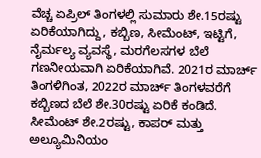ವೆಚ್ಚ ಏಪ್ರಿಲ್ ತಿಂಗಳಲ್ಲಿ ಸುಮಾರು ಶೇ.15ರಷ್ಟು ಏರಿಕೆಯಾಗಿದ್ದು, ಕಬ್ಬಿಣ, ಸೀಮೆಂಟ್, ಇಟ್ಟಿಗೆ, ನೈರ್ಮಲ್ಯ ವ್ಯವಸ್ಥೆ, ಮರಗೆಲಸಗಳ ಬೆಲೆ ಗಣನೀಯವಾಗಿ ಏರಿಕೆಯಾಗಿವೆ. 2021ರ ಮಾರ್ಚ್ ತಿಂಗಳಿಗಿಂತ, 2022ರ ಮಾರ್ಚ್ ತಿಂಗಳವರೆಗೆ ಕಬ್ಬಿಣದ ಬೆಲೆ ಶೇ.30ರಷ್ಟು ಏರಿಕೆ ಕಂಡಿದೆ. ಸೀಮೆಂಟ್ ಶೇ.2ರಷ್ಟು, ಕಾಪರ್ ಮತ್ತು ಅಲ್ಯೂಮಿನಿಯಂ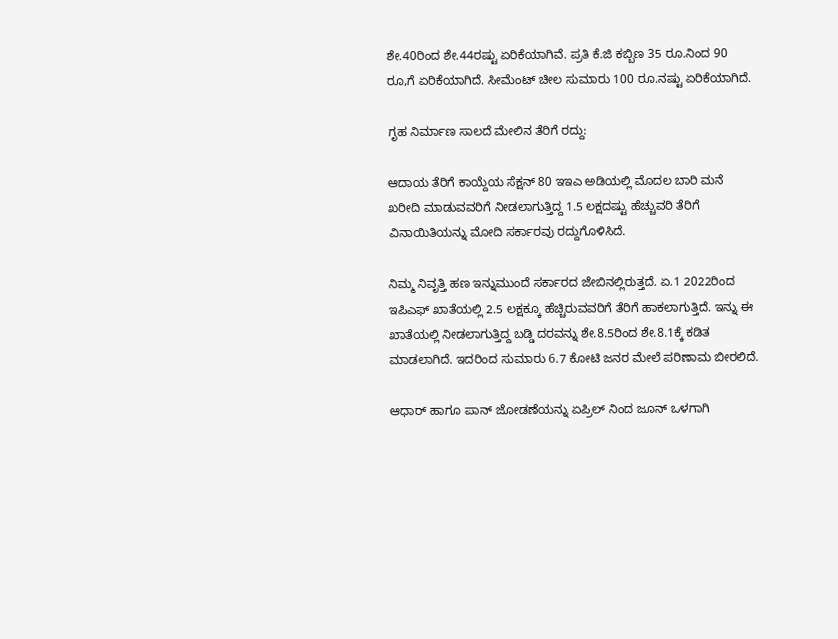ಶೇ.40ರಿಂದ ಶೇ.44ರಷ್ಟು ಏರಿಕೆಯಾಗಿವೆ. ಪ್ರತಿ ಕೆ.ಜಿ ಕಬ್ಬಿಣ 35 ರೂ.ನಿಂದ 90 ರೂ,ಗೆ ಏರಿಕೆಯಾಗಿದೆ. ಸೀಮೆಂಟ್ ಚೀಲ ಸುಮಾರು 100 ರೂ.ನಷ್ಟು ಏರಿಕೆಯಾಗಿದೆ.

ಗೃಹ ನಿರ್ಮಾಣ ಸಾಲದೆ ಮೇಲಿನ ತೆರಿಗೆ ರದ್ದು:

ಆದಾಯ ತೆರಿಗೆ ಕಾಯ್ದೆಯ ಸೆಕ್ಷನ್ 80 ಇಇಎ ಅಡಿಯಲ್ಲಿ ಮೊದಲ ಬಾರಿ ಮನೆ ಖರೀದಿ ಮಾಡುವವರಿಗೆ ನೀಡಲಾಗುತ್ತಿದ್ದ 1.5 ಲಕ್ಷದಷ್ಟು ಹೆಚ್ಚುವರಿ ತೆರಿಗೆ ವಿನಾಯಿತಿಯನ್ನು ಮೋದಿ ಸರ್ಕಾರವು ರದ್ದುಗೊಳಿಸಿದೆ.

ನಿಮ್ಮ ನಿವೃತ್ತಿ ಹಣ ಇನ್ನುಮುಂದೆ ಸರ್ಕಾರದ ಜೇಬಿನಲ್ಲಿರುತ್ತದೆ. ಏ.1 2022ರಿಂದ ಇಪಿಎಫ್ ಖಾತೆಯಲ್ಲಿ 2.5 ಲಕ್ಷಕ್ಕೂ ಹೆಚ್ಚಿರುವವರಿಗೆ ತೆರಿಗೆ ಹಾಕಲಾಗುತ್ತಿದೆ. ಇನ್ನು ಈ ಖಾತೆಯಲ್ಲಿ ನೀಡಲಾಗುತ್ತಿದ್ದ ಬಡ್ಡಿ ದರವನ್ನು ಶೇ.8.5ರಿಂದ ಶೇ.8.1ಕ್ಕೆ ಕಡಿತ ಮಾಡಲಾಗಿದೆ. ಇದರಿಂದ ಸುಮಾರು 6.7 ಕೋಟಿ ಜನರ ಮೇಲೆ ಪರಿಣಾಮ ಬೀರಲಿದೆ.

ಆಧಾರ್ ಹಾಗೂ ಪಾನ್ ಜೋಡಣೆಯನ್ನು ಏಪ್ರಿಲ್ ನಿಂದ ಜೂನ್ ಒಳಗಾಗಿ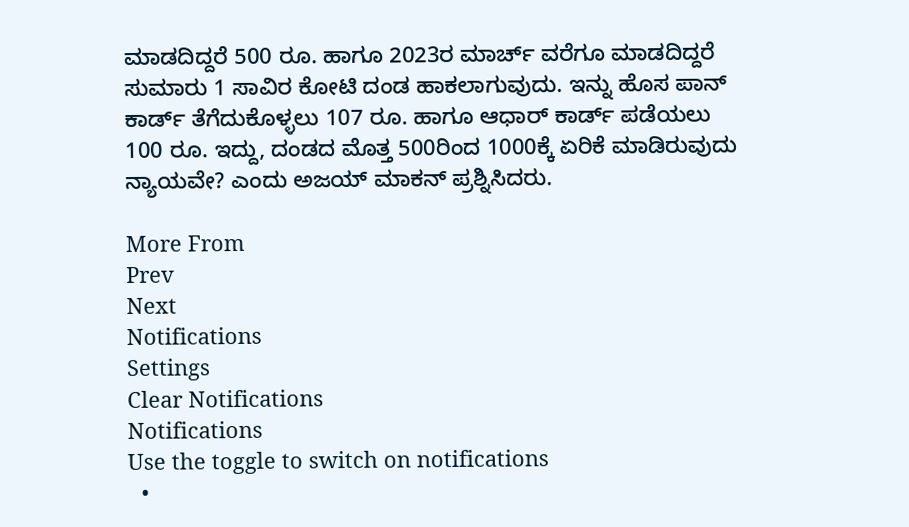ಮಾಡದಿದ್ದರೆ 500 ರೂ. ಹಾಗೂ 2023ರ ಮಾರ್ಚ್ ವರೆಗೂ ಮಾಡದಿದ್ದರೆ ಸುಮಾರು 1 ಸಾವಿರ ಕೋಟಿ ದಂಡ ಹಾಕಲಾಗುವುದು. ಇನ್ನು ಹೊಸ ಪಾನ್ ಕಾರ್ಡ್ ತೆಗೆದುಕೊಳ್ಳಲು 107 ರೂ. ಹಾಗೂ ಆಧಾರ್ ಕಾರ್ಡ್ ಪಡೆಯಲು 100 ರೂ. ಇದ್ದು, ದಂಡದ ಮೊತ್ತ 500ರಿಂದ 1000ಕ್ಕೆ ಏರಿಕೆ ಮಾಡಿರುವುದು ನ್ಯಾಯವೇ? ಎಂದು ಅಜಯ್ ಮಾಕನ್ ಪ್ರಶ್ನಿಸಿದರು.

More From
Prev
Next
Notifications
Settings
Clear Notifications
Notifications
Use the toggle to switch on notifications
  •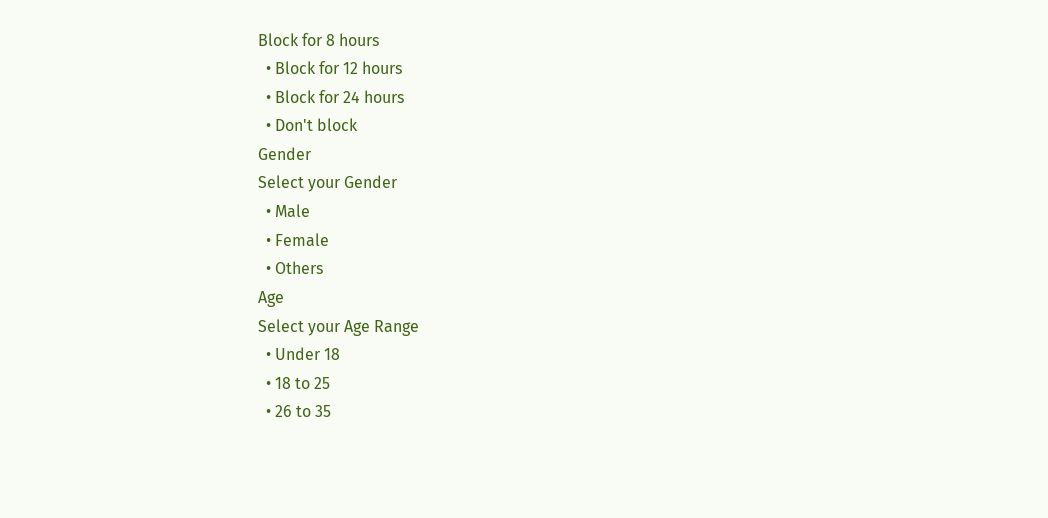Block for 8 hours
  • Block for 12 hours
  • Block for 24 hours
  • Don't block
Gender
Select your Gender
  • Male
  • Female
  • Others
Age
Select your Age Range
  • Under 18
  • 18 to 25
  • 26 to 35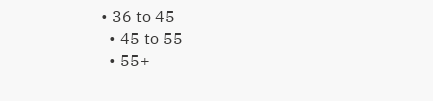• 36 to 45
  • 45 to 55
  • 55+